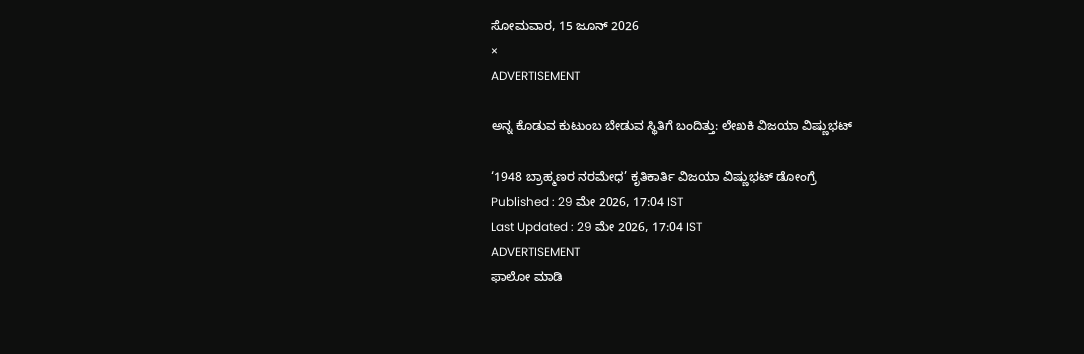ಸೋಮವಾರ, 15 ಜೂನ್ 2026
×
ADVERTISEMENT

ಅನ್ನ ಕೊಡುವ ಕುಟುಂಬ ಬೇಡುವ ಸ್ಥಿತಿಗೆ ಬಂದಿತ್ತು: ಲೇಖಕಿ ವಿಜಯಾ ವಿಷ್ಣುಭಟ್‌

‘1948 ಬ್ರಾಹ್ಮಣರ ನರಮೇಧ’ ಕೃತಿಕಾರ್ತಿ ವಿಜಯಾ ವಿಷ್ಣುಭಟ್‌ ಡೋಂಗ್ರೆ
Published : 29 ಮೇ 2026, 17:04 IST
Last Updated : 29 ಮೇ 2026, 17:04 IST
ADVERTISEMENT
ಫಾಲೋ ಮಾಡಿ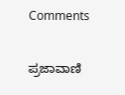Comments

ಪ್ರಜಾವಾಣಿ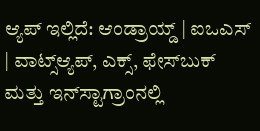ಆ್ಯಪ್ ಇಲ್ಲಿದೆ: ಆಂಡ್ರಾಯ್ಡ್ | ಐಒಎಸ್ | ವಾಟ್ಸ್ಆ್ಯಪ್, ಎಕ್ಸ್, ಫೇಸ್‌ಬುಕ್ ಮತ್ತು ಇನ್‌ಸ್ಟಾಗ್ರಾಂನಲ್ಲಿ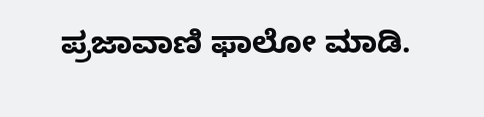ಪ್ರಜಾವಾಣಿ ಫಾಲೋ ಮಾಡಿ.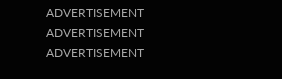ADVERTISEMENT
ADVERTISEMENT
ADVERTISEMENT